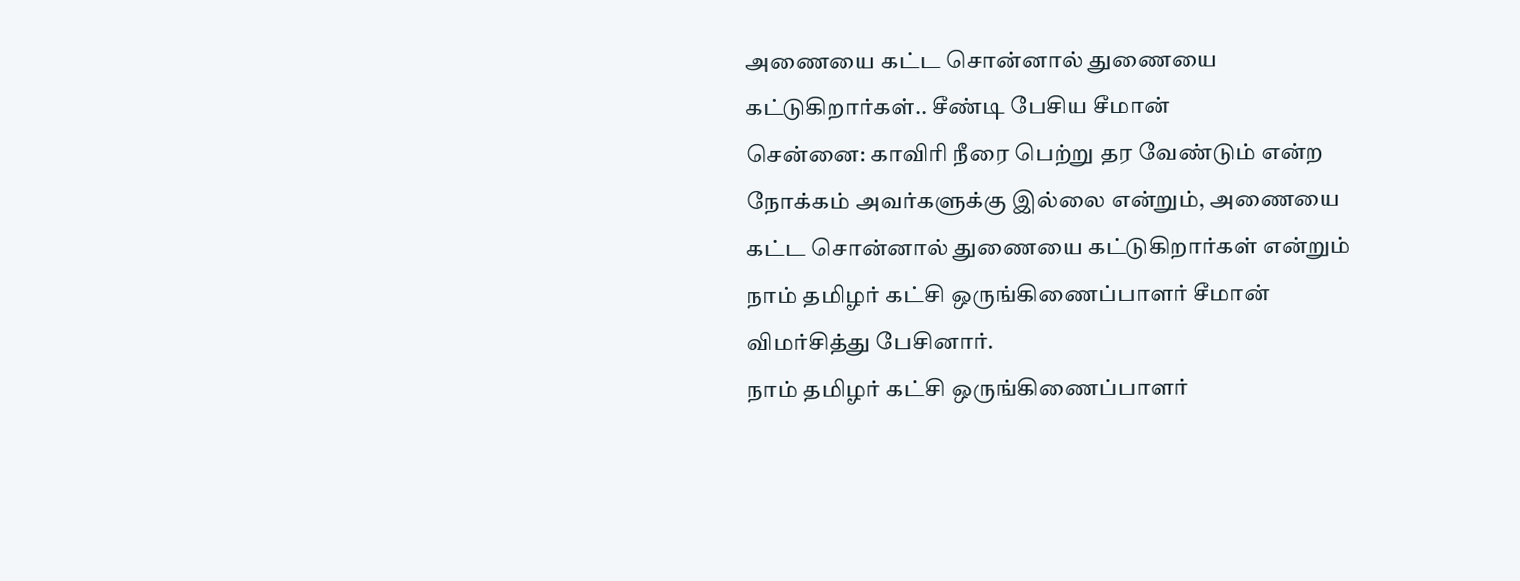அணையை கட்ட சொன்னால் துணையை கட்டுகிறார்கள்.. சீண்டி பேசிய சீமான்
சென்னை: காவிரி நீரை பெற்று தர வேண்டும் என்ற நோக்கம் அவர்களுக்கு இல்லை என்றும், அணையை கட்ட சொன்னால் துணையை கட்டுகிறார்கள் என்றும் நாம் தமிழர் கட்சி ஒருங்கிணைப்பாளர் சீமான் விமர்சித்து பேசினார்.
நாம் தமிழர் கட்சி ஒருங்கிணைப்பாளர்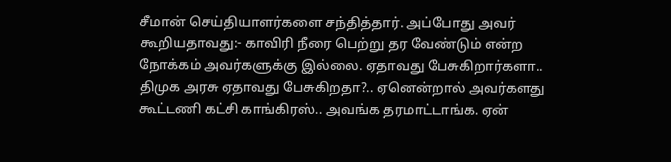சீமான் செய்தியாளர்களை சந்தித்தார். அப்போது அவர் கூறியதாவது:- காவிரி நீரை பெற்று தர வேண்டும் என்ற நோக்கம் அவர்களுக்கு இல்லை. ஏதாவது பேசுகிறார்களா.. திமுக அரசு ஏதாவது பேசுகிறதா?.. ஏனென்றால் அவர்களது கூட்டணி கட்சி காங்கிரஸ்.. அவங்க தரமாட்டாங்க. ஏன்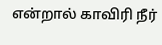என்றால் காவிரி நீர்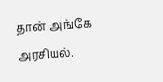தான் அங்கே அரசியல்.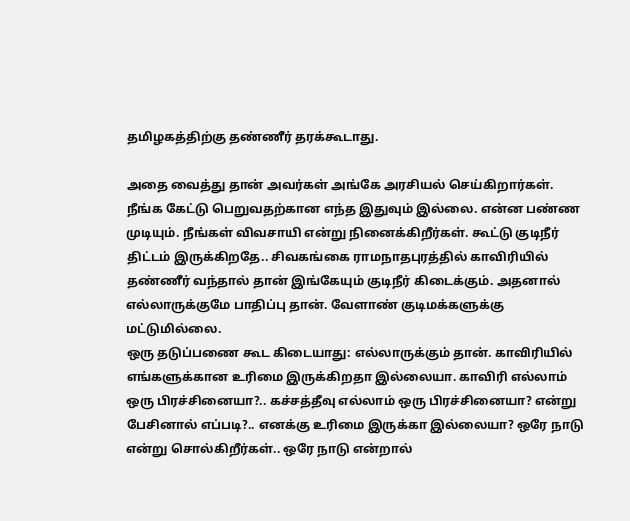தமிழகத்திற்கு தண்ணீர் தரக்கூடாது.

அதை வைத்து தான் அவர்கள் அங்கே அரசியல் செய்கிறார்கள். நீங்க கேட்டு பெறுவதற்கான எந்த இதுவும் இல்லை. என்ன பண்ண முடியும். நீங்கள் விவசாயி என்று நினைக்கிறீர்கள். கூட்டு குடிநீர் திட்டம் இருக்கிறதே.. சிவகங்கை ராமநாதபுரத்தில் காவிரியில் தண்ணீர் வந்தால் தான் இங்கேயும் குடிநீர் கிடைக்கும். அதனால் எல்லாருக்குமே பாதிப்பு தான். வேளாண் குடிமக்களுக்கு மட்டுமில்லை.
ஒரு தடுப்பணை கூட கிடையாது: எல்லாருக்கும் தான். காவிரியில் எங்களுக்கான உரிமை இருக்கிறதா இல்லையா. காவிரி எல்லாம் ஒரு பிரச்சினையா?.. கச்சத்தீவு எல்லாம் ஒரு பிரச்சினையா? என்று பேசினால் எப்படி?.. எனக்கு உரிமை இருக்கா இல்லையா? ஒரே நாடு என்று சொல்கிறீர்கள்.. ஒரே நாடு என்றால்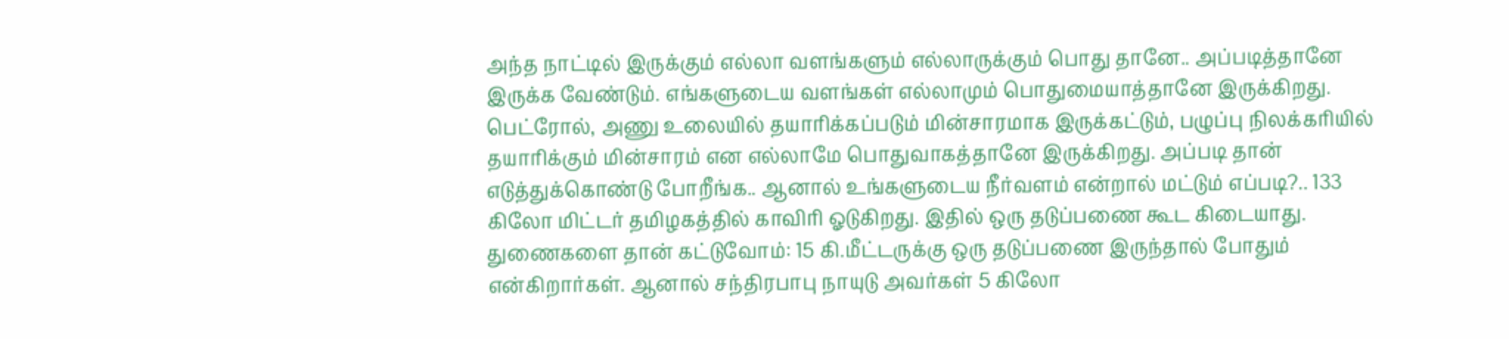அந்த நாட்டில் இருக்கும் எல்லா வளங்களும் எல்லாருக்கும் பொது தானே.. அப்படித்தானே இருக்க வேண்டும். எங்களுடைய வளங்கள் எல்லாமும் பொதுமையாத்தானே இருக்கிறது.
பெட்ரோல், அணு உலையில் தயாரிக்கப்படும் மின்சாரமாக இருக்கட்டும், பழுப்பு நிலக்கரியில் தயாரிக்கும் மின்சாரம் என எல்லாமே பொதுவாகத்தானே இருக்கிறது. அப்படி தான் எடுத்துக்கொண்டு போறீங்க.. ஆனால் உங்களுடைய நீர்வளம் என்றால் மட்டும் எப்படி?.. 133 கிலோ மிட்டர் தமிழகத்தில் காவிரி ஓடுகிறது. இதில் ஒரு தடுப்பணை கூட கிடையாது.
துணைகளை தான் கட்டுவோம்: 15 கி.மீட்டருக்கு ஒரு தடுப்பணை இருந்தால் போதும் என்கிறார்கள். ஆனால் சந்திரபாபு நாயுடு அவர்கள் 5 கிலோ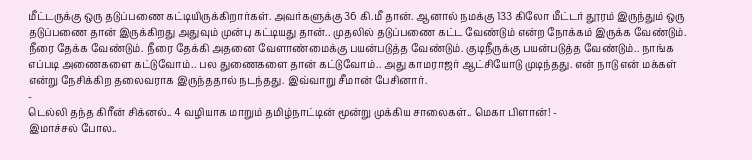மீட்டருக்கு ஒரு தடுப்பணை கட்டியிருக்கிறார்கள். அவர்களுக்கு 36 கி.மீ தான். ஆனால் நமக்கு 133 கிலோ மீட்டர் தூரம் இருந்தும் ஒரு தடுப்பணை தான் இருக்கிறது அதுவும் முன்பு கட்டியது தான்.. முதலில் தடுப்பணை கட்ட வேண்டும் என்ற நோக்கம் இருக்க வேண்டும்.
நீரை தேக்க வேண்டும். நீரை தேக்கி அதனை வேளாண்மைக்கு பயன்படுத்த வேண்டும். குடிநீருக்கு பயன்படுத்த வேண்டும்.. நாங்க எப்படி அணைகளை கட்டுவோம்.. பல துணைகளை தான் கட்டுவோம்.. அது காமராஜர் ஆட்சியோடு முடிந்தது. என் நாடு என் மக்கள் என்று நேசிக்கிற தலைவராக இருந்ததால் நடந்தது. இவ்வாறு சீமான் பேசினார்.
-
டெல்லி தந்த கிரீன் சிக்னல்.. 4 வழியாக மாறும் தமிழ்நாட்டின் மூன்று முக்கிய சாலைகள்.. மெகா பிளான்! -
இமாச்சல் போல..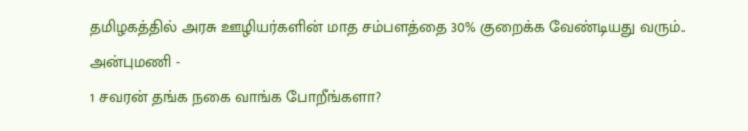தமிழகத்தில் அரசு ஊழியர்களின் மாத சம்பளத்தை 30% குறைக்க வேண்டியது வரும்.. அன்புமணி -
1 சவரன் தங்க நகை வாங்க போறீங்களா?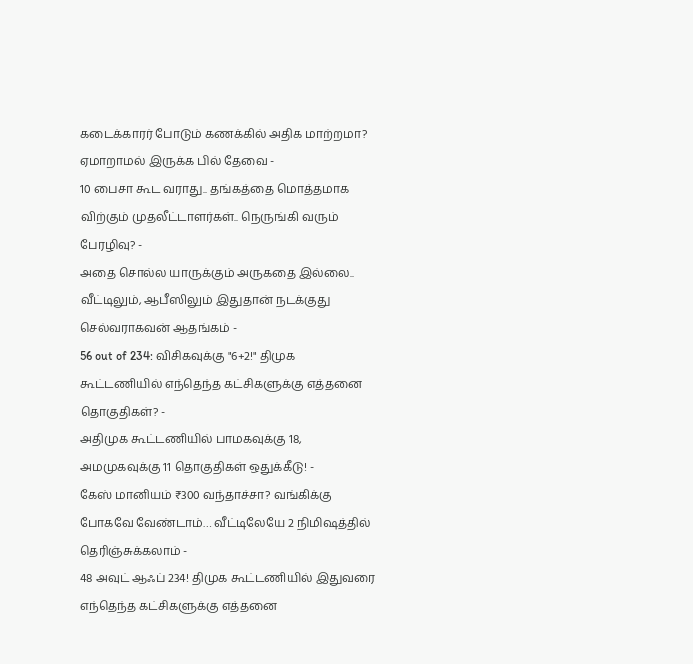கடைக்காரர் போடும் கணக்கில் அதிக மாற்றமா? ஏமாறாமல் இருக்க பில் தேவை -
10 பைசா கூட வராது.. தங்கத்தை மொத்தமாக விற்கும் முதலீட்டாளர்கள்.. நெருங்கி வரும் பேரழிவு? -
அதை சொல்ல யாருக்கும் அருகதை இல்லை.. வீட்டிலும், ஆபீஸிலும் இதுதான் நடக்குது செல்வராகவன் ஆதங்கம் -
56 out of 234: விசிகவுக்கு "6+2!" திமுக கூட்டணியில் எந்தெந்த கட்சிகளுக்கு எத்தனை தொகுதிகள்? -
அதிமுக கூட்டணியில் பாமகவுக்கு 18, அமமுகவுக்கு 11 தொகுதிகள் ஒதுக்கீடு! -
கேஸ் மானியம் ₹300 வந்தாச்சா? வங்கிக்கு போகவே வேண்டாம்… வீட்டிலேயே 2 நிமிஷத்தில் தெரிஞ்சுக்கலாம் -
48 அவுட் ஆஃப் 234! திமுக கூட்டணியில் இதுவரை எந்தெந்த கட்சிகளுக்கு எத்தனை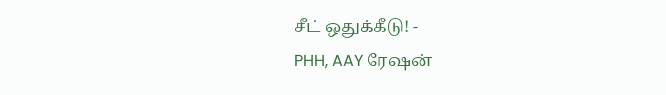சீட் ஒதுக்கீடு! -
PHH, AAY ரேஷன்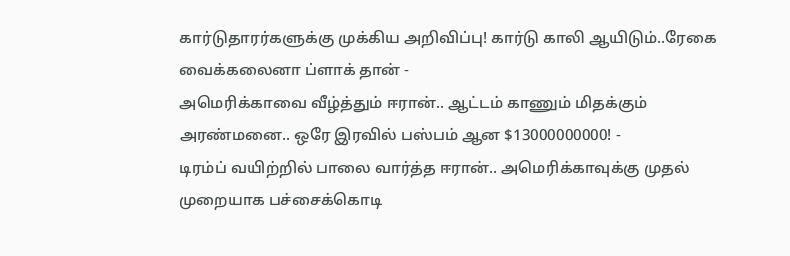கார்டுதாரர்களுக்கு முக்கிய அறிவிப்பு! கார்டு காலி ஆயிடும்..ரேகை வைக்கலைனா ப்ளாக் தான் -
அமெரிக்காவை வீழ்த்தும் ஈரான்.. ஆட்டம் காணும் மிதக்கும் அரண்மனை.. ஒரே இரவில் பஸ்பம் ஆன $13000000000! -
டிரம்ப் வயிற்றில் பாலை வார்த்த ஈரான்.. அமெரிக்காவுக்கு முதல் முறையாக பச்சைக்கொடி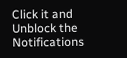Click it and Unblock the Notifications